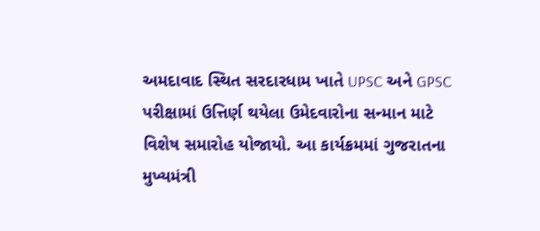અમદાવાદ સ્થિત સરદારધામ ખાતે UPSC અને GPSC પરીક્ષામાં ઉત્તિર્ણ થયેલા ઉમેદવારોના સન્માન માટે વિશેષ સમારોહ યોજાયો. આ કાર્યક્રમમાં ગુજરાતના મુખ્યમંત્રી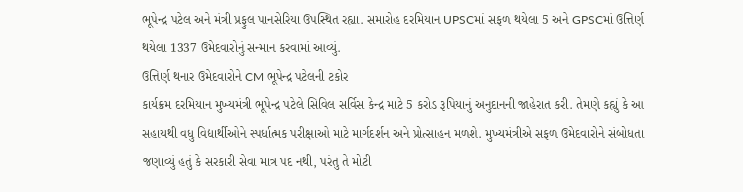ભૂપેન્દ્ર પટેલ અને મંત્રી પ્રફુલ પાનસેરિયા ઉપસ્થિત રહ્યા. સમારોહ દરમિયાન UPSCમાં સફળ થયેલા 5 અને GPSCમાં ઉત્તિર્ણ થયેલા 1337 ઉમેદવારોનું સન્માન કરવામાં આવ્યું.
ઉત્તિર્ણ થનાર ઉમેદવારોને CM ભૂપેન્દ્ર પટેલની ટકોર
કાર્યક્રમ દરમિયાન મુખ્યમંત્રી ભૂપેન્દ્ર પટેલે સિવિલ સર્વિસ કેન્દ્ર માટે 5 કરોડ રૂપિયાનું અનુદાનની જાહેરાત કરી. તેમણે કહ્યું કે આ સહાયથી વધુ વિદ્યાર્થીઓને સ્પર્ધાત્મક પરીક્ષાઓ માટે માર્ગદર્શન અને પ્રોત્સાહન મળશે. મુખ્યમંત્રીએ સફળ ઉમેદવારોને સંબોધતા જણાવ્યું હતું કે સરકારી સેવા માત્ર પદ નથી, પરંતુ તે મોટી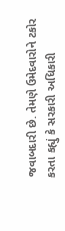જવાબદારી છે. તેમણે ઉમેદવારોને ટકોર કરતા કહ્યું કે સરકારી અધિકારી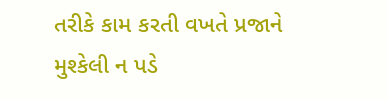તરીકે કામ કરતી વખતે પ્રજાને મુશ્કેલી ન પડે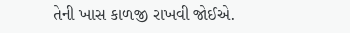તેની ખાસ કાળજી રાખવી જોઈએ.